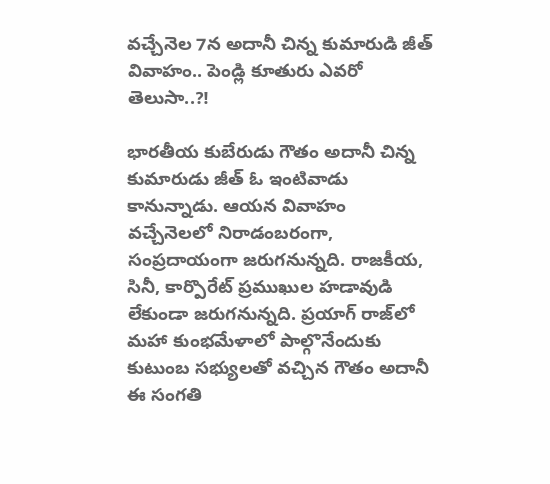వచ్చేనెల 7న అదానీ చిన్న కుమారుడి జీత్‌ వివాహం.. పెండ్లి కూతురు ఎవరో తెలుసా..?!

భారతీయ కుబేరుడు గౌతం అదానీ చిన్న కుమారుడు జీత్‌ ఓ ఇంటివాడు కానున్నాడు. ఆయన వివాహం వచ్చేనెలలో నిరాడంబరంగా, సంప్రదాయంగా జరుగనున్నది. రాజకీయ, సినీ, కార్పొరేట్‌ ప్రముఖుల హడావుడి లేకుండా జరుగనున్నది. ప్రయాగ్‌ రాజ్‌లో మహా కుంభమేళాలో పాల్గొనేందుకు కుటుంబ సభ్యులతో వచ్చిన గౌతం అదానీ ఈ సంగతి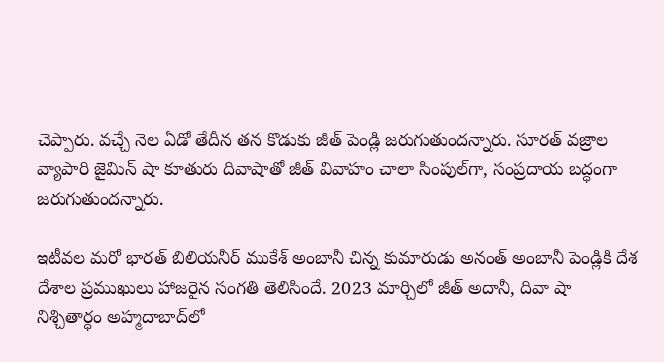చెప్పారు. వచ్చే నెల ఏడో తేదీన తన కొడుకు జీత్‌ పెండ్లి జరుగుతుందన్నారు. సూరత్‌ వజ్రాల వ్యాపారి జైమిన్‌ షా కూతురు దివాషాతో జీత్ వివాహం చాలా సింపుల్‌గా, సంప్రదాయ బద్ధంగా జరుగుతుందన్నారు.

ఇటీవల మరో భారత్ బిలియనీర్ ముకేశ్‌ అంబానీ చిన్న కుమారుడు అనంత్ అంబానీ పెండ్లికి దేశ దేశాల ప్రముఖులు హాజరైన సంగతి తెలిసిందే. 2023 మార్చిలో జీత్‌ అదానీ, దివా షా నిశ్చితార్ధం అహ్మదాబాద్‌లో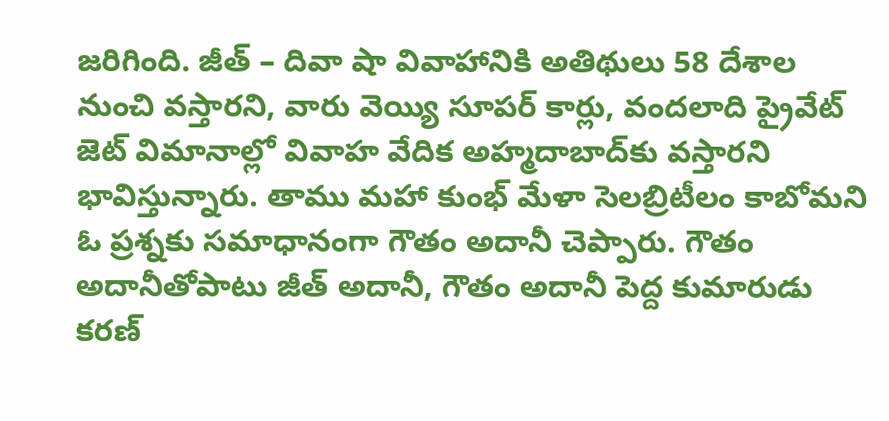జరిగింది. జీత్‌ – దివా షా వివాహానికి అతిథులు 58 దేశాల నుంచి వస్తారని, వారు వెయ్యి సూపర్ కార్లు, వందలాది ప్రైవేట్‌ జెట్‌ విమానాల్లో వివాహ వేదిక అహ్మదాబాద్‌కు వస్తారని భావిస్తున్నారు. తాము మహా కుంభ్‌ మేళా సెలబ్రిటీలం కాబోమని ఓ ప్రశ్నకు సమాధానంగా గౌతం అదానీ చెప్పారు. గౌతం అదానీతోపాటు జీత్‌ అదానీ, గౌతం అదానీ పెద్ద కుమారుడు కరణ్‌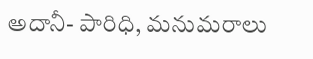అదానీ- పారిధి, మనుమరాలు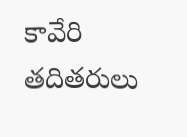కావేరి తదితరులు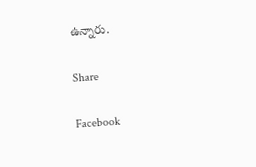ఉన్నారు.

Share

Facebook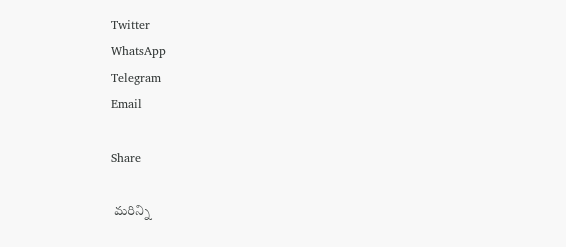Twitter
WhatsApp
Telegram
Email

Share

 మరిన్ని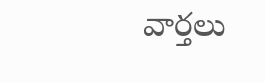వార్తలు